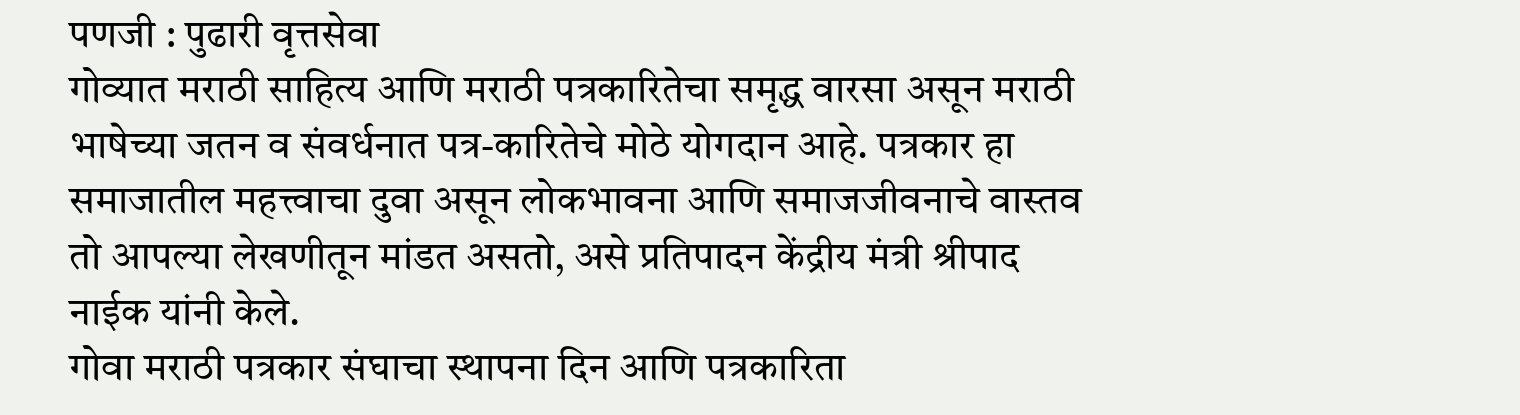पणजी : पुढारी वृत्तसेवा
गोव्यात मराठी साहित्य आणि मराठी पत्रकारितेचा समृद्ध वारसा असून मराठी भाषेच्या जतन व संवर्धनात पत्र-कारितेचे मोठे योगदान आहे. पत्रकार हा समाजातील महत्त्वाचा दुवा असून लोकभावना आणि समाजजीवनाचे वास्तव तो आपल्या लेखणीतून मांडत असतो, असे प्रतिपादन केंद्रीय मंत्री श्रीपाद नाईक यांनी केले.
गोवा मराठी पत्रकार संघाचा स्थापना दिन आणि पत्रकारिता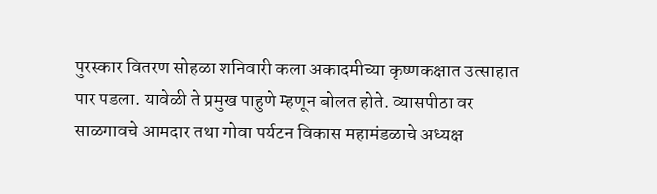पुरस्कार वितरण सोहळा शनिवारी कला अकादमीच्या कृष्णकक्षात उत्साहात पार पडला. यावेळी ते प्रमुख पाहुणे म्हणून बोलत होते. व्यासपीठा वर साळगावचे आमदार तथा गोवा पर्यटन विकास महामंडळाचे अध्यक्ष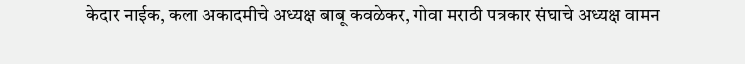केदार नाईक, कला अकादमीचे अध्यक्ष बाबू कवळेकर, गोवा मराठी पत्रकार संघाचे अध्यक्ष वामन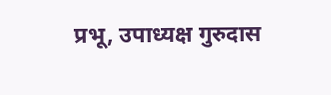प्रभू, उपाध्यक्ष गुरुदास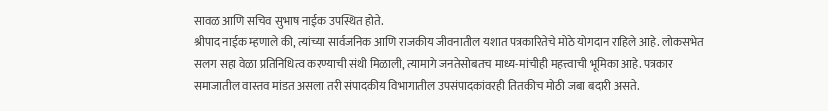सावळ आणि सचिव सुभाष नाईक उपस्थित होते.
श्रीपाद नाईक म्हणाले की, त्यांच्या सार्वजनिक आणि राजकीय जीवनातील यशात पत्रकारितेचे मोठे योगदान राहिले आहे. लोकसभेत सलग सहा वेळा प्रतिनिधित्व करण्याची संथी मिळाली, त्यामागे जनतेसोबतच माध्य-मांचीही महत्त्वाची भूमिका आहे. पत्रकार समाजातील वास्तव मांडत असला तरी संपादकीय विभागातील उपसंपादकांवरही तितकीच मोठी जबा बदारी असते.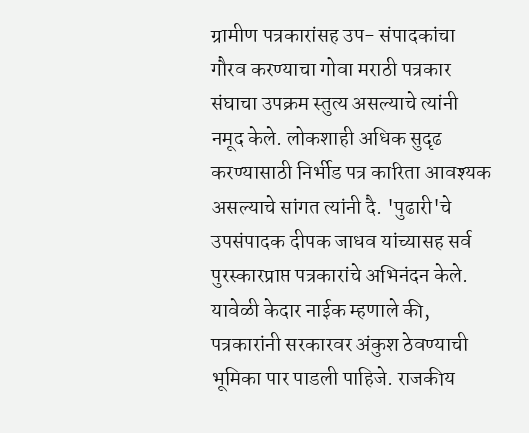ग्रामीण पत्रकारांसह उप- संपादकांचा गौरव करण्याचा गोवा मराठी पत्रकार संघाचा उपक्रम स्तुत्य असल्याचे त्यांनी नमूद केले. लोकशाही अधिक सुदृढ करण्यासाठी निर्भीड पत्र कारिता आवश्यक असल्याचे सांगत त्यांनी दै. 'पुढारी'चे उपसंपादक दीपक जाधव यांच्यासह सर्व पुरस्कारप्राप्त पत्रकारांचे अभिनंदन केले.
यावेळी केदार नाईक म्हणाले की, पत्रकारांनी सरकारवर अंकुश ठेवण्याची भूमिका पार पाडली पाहिजे. राजकीय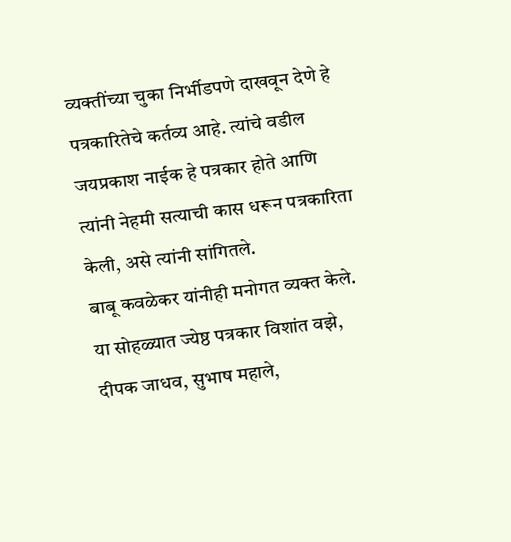व्यक्तींच्या चुका निर्भीडपणे दाखवून देणे हे पत्रकारितेचे कर्तव्य आहे. त्यांचे वडील जयप्रकाश नाईक हे पत्रकार होते आणि त्यांनी नेहमी सत्याची कास धरून पत्रकारिता केली, असे त्यांनी सांगितले.
बाबू कवळेकर यांनीही मनोगत व्यक्त केले. या सोहळ्यात ज्येष्ठ पत्रकार विशांत वझे, दीपक जाधव, सुभाष महाले,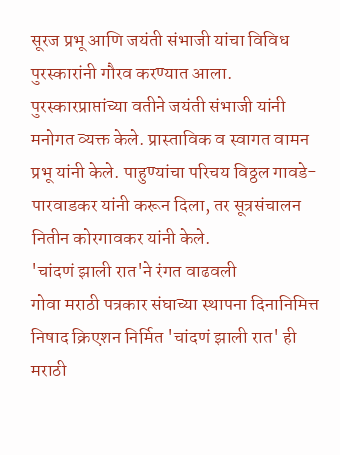सूरज प्रभू आणि जयंती संभाजी यांचा विविध पुरस्कारांनी गौरव करण्यात आला. पुरस्कारप्राप्तांच्या वतीने जयंती संभाजी यांनी मनोगत व्यक्त केले. प्रास्ताविक व स्वागत वामन प्रभू यांनी केले. पाहुण्यांचा परिचय विठ्ठल गावडे-पारवाडकर यांनी करून दिला, तर सूत्रसंचालन नितीन कोरगावकर यांनी केले.
'चांदणं झाली रात'ने रंगत वाढवली
गोवा मराठी पत्रकार संघाच्या स्थापना दिनानिमित्त निषाद क्रिएशन निर्मित 'चांदणं झाली रात' ही मराठी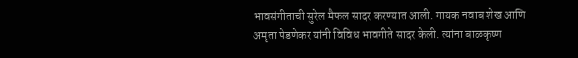भावसंगीताची सुरेल मैफल सादर करण्यात आली. गायक नवाब शेख आणि अमृता पेडणेकर यांनी विविध भावगीते सादर केली. त्यांना बाळकृष्ण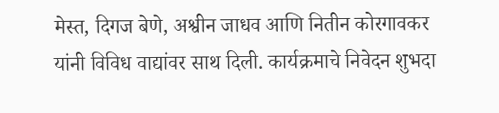मेस्त, दिगज बेणे, अश्वीन जाधव आणि नितीन कोरगावकर यांनी विविध वाद्यांवर साथ दिली. कार्यक्रमाचे निवेदन शुभदा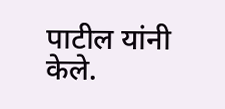पाटील यांनी केले.